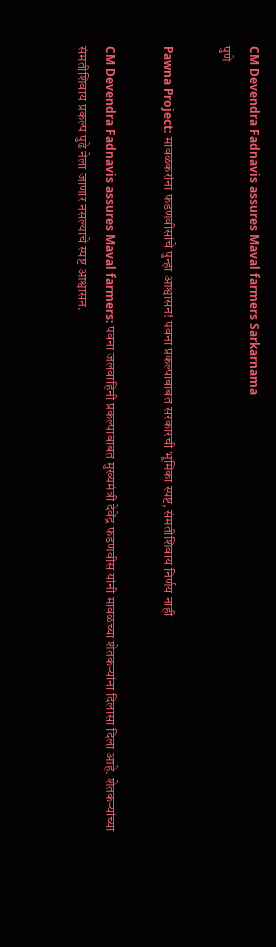CM Devendra Fadnavis assures Maval farmers Sarkarnama
पुणे

Pawna Project: मावळकरांना फडणवीसांचे पुन्हा आश्वासन! पवना प्रकल्पाबाबत सरकारची भूमिका स्पष्ट, संमतीशिवाय निर्णय नाही

CM Devendra Fadnavis assures Maval farmers: पवना जलवाहिनी प्रकल्पाबाबत मुख्यमंत्री देवेंद्र फडणवीस यांनी मावळच्या शेतकऱ्यांना दिलासा दिला आहे. शेतकऱ्यांच्या संमतीशिवाय प्रकल्प पुढे नेला जाणार नसल्याचे स्पष्ट आश्वासन.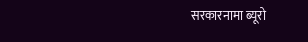सरकारनामा ब्यूरो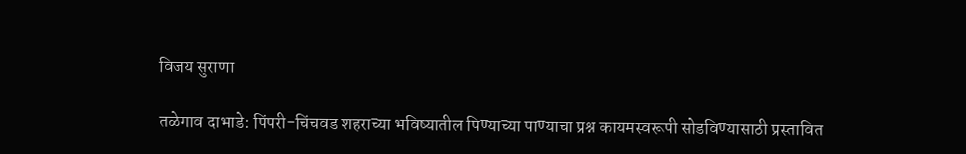विजय सुराणा

तळेगाव दाभाडे: पिंपरी-चिंचवड शहराच्या भविष्यातील पिण्याच्या पाण्याचा प्रश्न कायमस्वरूपी सोडविण्यासाठी प्रस्तावित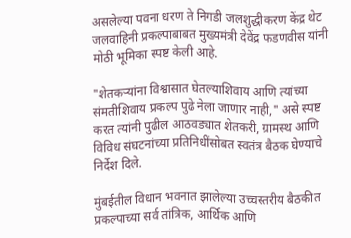असलेल्या पवना धरण ते निगडी जलशुद्धीकरण केंद्र थेट जलवाहिनी प्रकल्पाबाबत मुख्यमंत्री देवेंद्र फडणवीस यांनी मोठी भूमिका स्पष्ट केली आहे.

"शेतकऱ्यांना विश्वासात घेतल्याशिवाय आणि त्यांच्या संमतीशिवाय प्रकल्प पुढे नेला जाणार नाही," असे स्पष्ट करत त्यांनी पुढील आठवड्यात शेतकरी, ग्रामस्थ आणि विविध संघटनांच्या प्रतिनिधींसोबत स्वतंत्र बैठक घेण्याचे निर्देश दिले.

मुंबईतील विधान भवनात झालेल्या उच्चस्तरीय बैठकीत प्रकल्पाच्या सर्व तांत्रिक, आर्थिक आणि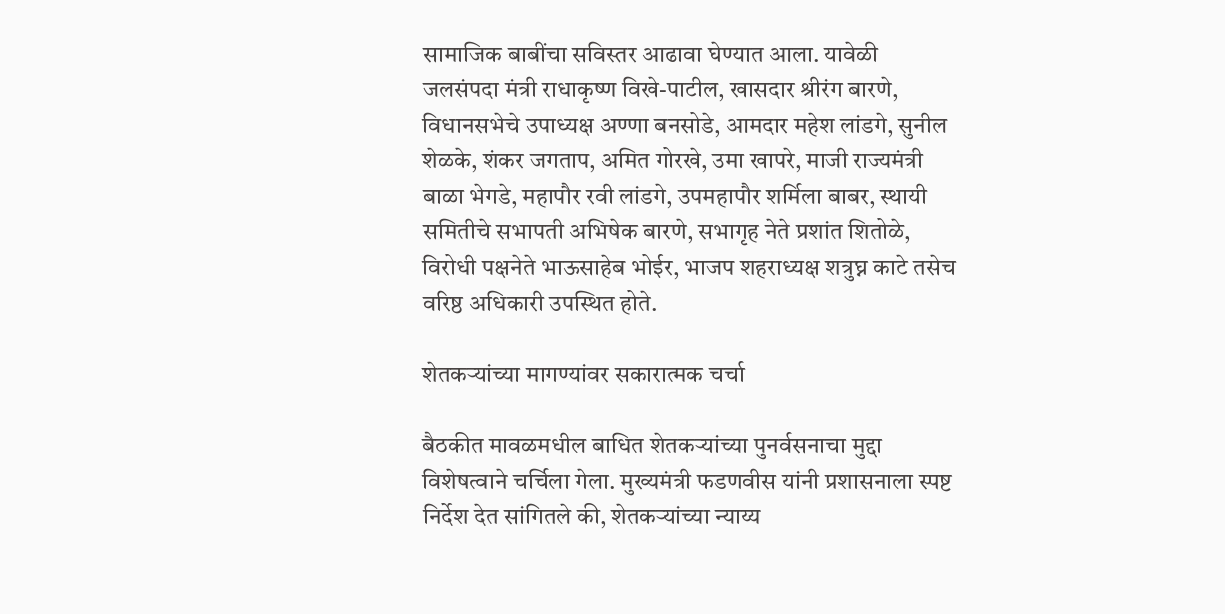सामाजिक बाबींचा सविस्तर आढावा घेण्यात आला. यावेळी जलसंपदा मंत्री राधाकृष्ण विखे-पाटील, खासदार श्रीरंग बारणे, विधानसभेचे उपाध्यक्ष अण्णा बनसोडे, आमदार महेश लांडगे, सुनील शेळके, शंकर जगताप, अमित गोरखे, उमा खापरे, माजी राज्यमंत्री बाळा भेगडे, महापौर रवी लांडगे, उपमहापौर शर्मिला बाबर, स्थायी समितीचे सभापती अभिषेक बारणे, सभागृह नेते प्रशांत शितोळे, विरोधी पक्षनेते भाऊसाहेब भोईर, भाजप शहराध्यक्ष शत्रुघ्न काटे तसेच वरिष्ठ अधिकारी उपस्थित होते.

शेतकऱ्यांच्या मागण्यांवर सकारात्मक चर्चा

बैठकीत मावळमधील बाधित शेतकऱ्यांच्या पुनर्वसनाचा मुद्दा विशेषत्वाने चर्चिला गेला. मुख्यमंत्री फडणवीस यांनी प्रशासनाला स्पष्ट निर्देश देत सांगितले की, शेतकऱ्यांच्या न्याय्य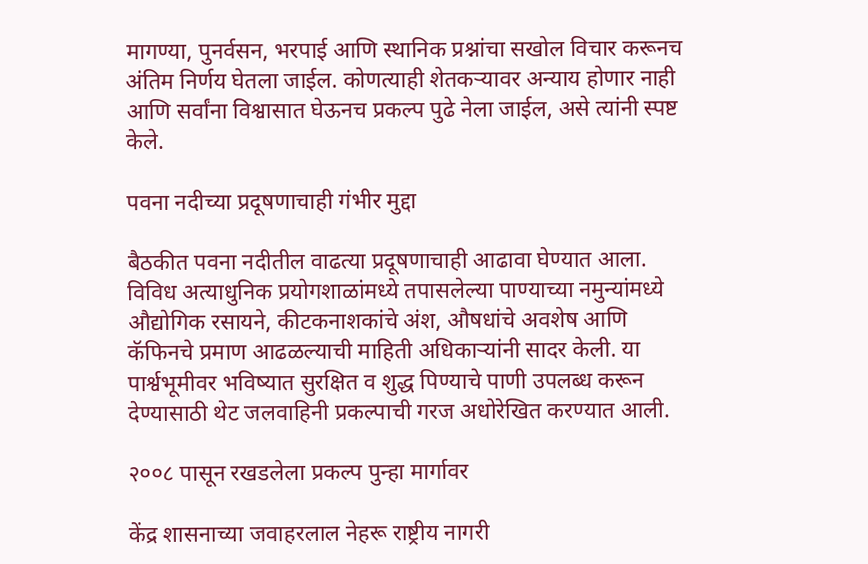मागण्या, पुनर्वसन, भरपाई आणि स्थानिक प्रश्नांचा सखोल विचार करूनच अंतिम निर्णय घेतला जाईल. कोणत्याही शेतकऱ्यावर अन्याय होणार नाही आणि सर्वांना विश्वासात घेऊनच प्रकल्प पुढे नेला जाईल, असे त्यांनी स्पष्ट केले.

पवना नदीच्या प्रदूषणाचाही गंभीर मुद्दा

बैठकीत पवना नदीतील वाढत्या प्रदूषणाचाही आढावा घेण्यात आला. विविध अत्याधुनिक प्रयोगशाळांमध्ये तपासलेल्या पाण्याच्या नमुन्यांमध्ये औद्योगिक रसायने, कीटकनाशकांचे अंश, औषधांचे अवशेष आणि कॅफिनचे प्रमाण आढळल्याची माहिती अधिकाऱ्यांनी सादर केली. या पार्श्वभूमीवर भविष्यात सुरक्षित व शुद्ध पिण्याचे पाणी उपलब्ध करून देण्यासाठी थेट जलवाहिनी प्रकल्पाची गरज अधोरेखित करण्यात आली.

२००८ पासून रखडलेला प्रकल्प पुन्हा मार्गावर

केंद्र शासनाच्या जवाहरलाल नेहरू राष्ट्रीय नागरी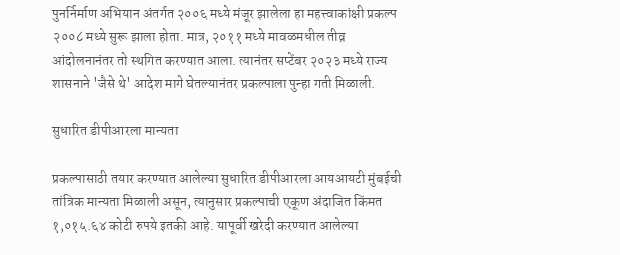पुनर्निर्माण अभियान अंतर्गत २००६ मध्ये मंजूर झालेला हा महत्त्वाकांक्षी प्रकल्प २००८ मध्ये सुरू झाला होता. मात्र, २०११ मध्ये मावळमधील तीव्र आंदोलनानंतर तो स्थगित करण्यात आला. त्यानंतर सप्टेंबर २०२३ मध्ये राज्य शासनाने 'जैसे थे' आदेश मागे घेतल्यानंतर प्रकल्पाला पुन्हा गती मिळाली.

सुधारित डीपीआरला मान्यता

प्रकल्पासाठी तयार करण्यात आलेल्या सुधारित डीपीआरला आयआयटी मुंबईची तांत्रिक मान्यता मिळाली असून, त्यानुसार प्रकल्पाची एकूण अंदाजित किंमत १,०१५.६४ कोटी रुपये इतकी आहे. यापूर्वी खरेदी करण्यात आलेल्या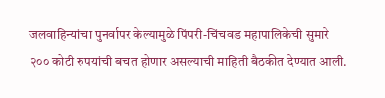जलवाहिन्यांचा पुनर्वापर केल्यामुळे पिंपरी-चिंचवड महापालिकेची सुमारे २०० कोटी रुपयांची बचत होणार असल्याची माहिती बैठकीत देण्यात आली.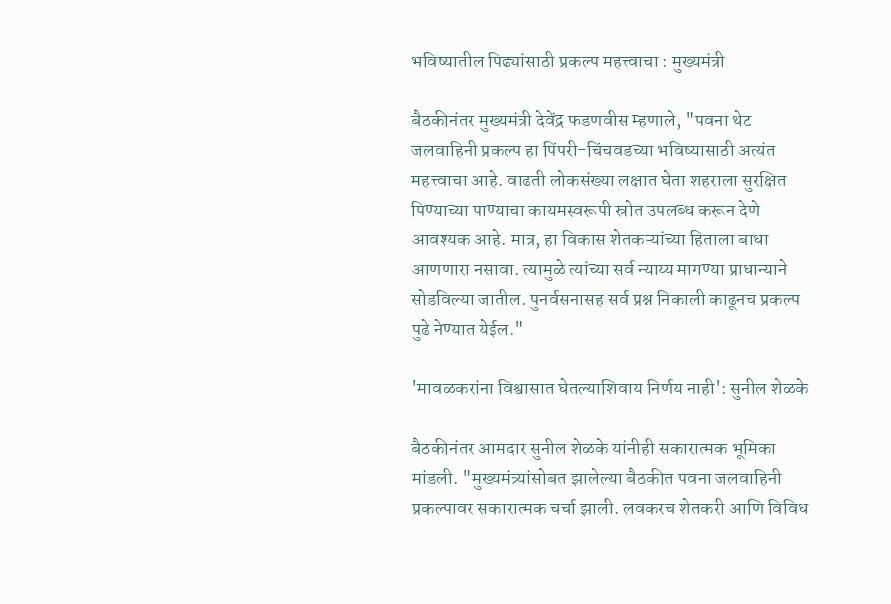भविष्यातील पिढ्यांसाठी प्रकल्प महत्त्वाचा : मुख्यमंत्री

बैठकीनंतर मुख्यमंत्री देवेंद्र फडणवीस म्हणाले, "पवना थेट जलवाहिनी प्रकल्प हा पिंपरी-चिंचवडच्या भविष्यासाठी अत्यंत महत्त्वाचा आहे. वाढती लोकसंख्या लक्षात घेता शहराला सुरक्षित पिण्याच्या पाण्याचा कायमस्वरूपी स्रोत उपलब्ध करून देणे आवश्यक आहे. मात्र, हा विकास शेतकऱ्यांच्या हिताला बाधा आणणारा नसावा. त्यामुळे त्यांच्या सर्व न्याय्य मागण्या प्राधान्याने सोडविल्या जातील. पुनर्वसनासह सर्व प्रश्न निकाली काढूनच प्रकल्प पुढे नेण्यात येईल."

'मावळकरांना विश्वासात घेतल्याशिवाय निर्णय नाही': सुनील शेळके

बैठकीनंतर आमदार सुनील शेळके यांनीही सकारात्मक भूमिका मांडली. "मुख्यमंत्र्यांसोबत झालेल्या बैठकीत पवना जलवाहिनी प्रकल्पावर सकारात्मक चर्चा झाली. लवकरच शेतकरी आणि विविध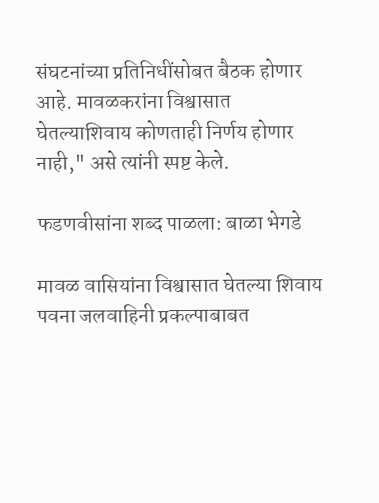संघटनांच्या प्रतिनिधींसोबत बैठक होणार आहे. मावळकरांना विश्वासात घेतल्याशिवाय कोणताही निर्णय होणार नाही," असे त्यांनी स्पष्ट केले.

फडणवीसांना शब्द पाळला: बाळा भेगडे

मावळ वासियांना विश्वासात घेतल्या शिवाय पवना जलवाहिनी प्रकल्पाबाबत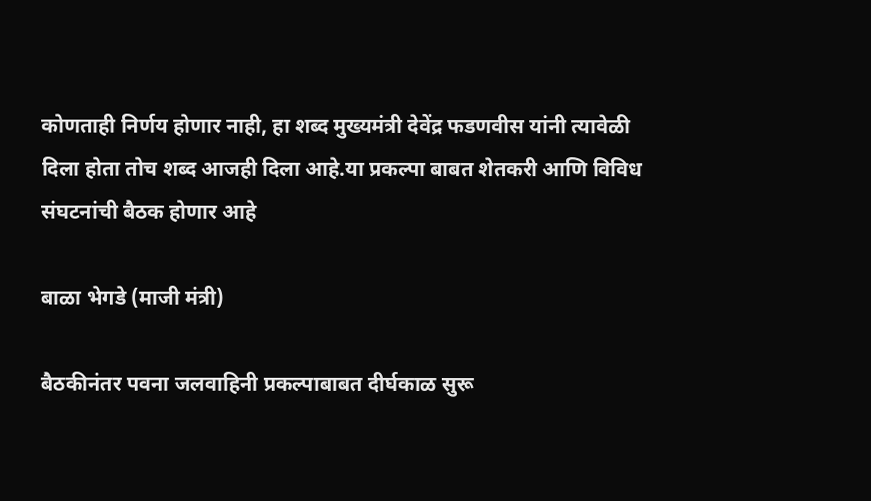कोणताही निर्णय होणार नाही, हा शब्द मुख्यमंत्री देवेंद्र फडणवीस यांनी त्यावेळी दिला होता तोच शब्द आजही दिला आहे.या प्रकल्पा बाबत शेतकरी आणि विविध संघटनांची बैठक होणार आहे

बाळा भेगडे (माजी मंत्री)

बैठकीनंतर पवना जलवाहिनी प्रकल्पाबाबत दीर्घकाळ सुरू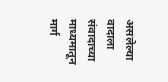असलेल्या वादाला संवादाच्या माध्यमातून मार्ग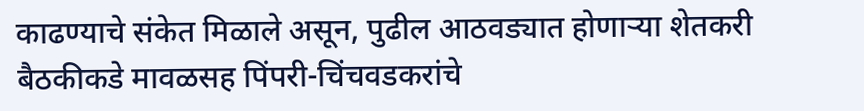काढण्याचे संकेत मिळाले असून, पुढील आठवड्यात होणाऱ्या शेतकरी बैठकीकडे मावळसह पिंपरी-चिंचवडकरांचे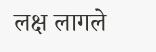लक्ष लागले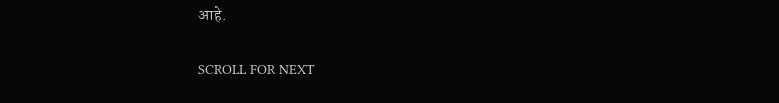आहे.

SCROLL FOR NEXT